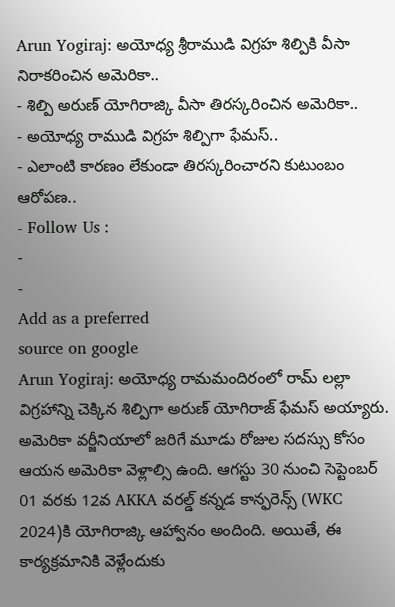Arun Yogiraj: అయోధ్య శ్రీరాముడి విగ్రహ శిల్పికి వీసా నిరాకరించిన అమెరికా..
- శిల్పి అరుణ్ యోగిరాజ్కి వీసా తిరస్కరించిన అమెరికా..
- అయోధ్య రాముడి విగ్రహ శిల్పిగా ఫేమస్..
- ఎలాంటి కారణం లేకుండా తిరస్కరించారని కుటుంబం ఆరోపణ..
- Follow Us :
-
-
Add as a preferred
source on google
Arun Yogiraj: అయోధ్య రామమందిరంలో రామ్ లల్లా విగ్రహాన్ని చెక్కిన శిల్పిగా అరుణ్ యోగిరాజ్ ఫేమస్ అయ్యారు. అమెరికా వర్జీనియాలో జరిగే మూడు రోజుల సదస్సు కోసం ఆయన అమెరికా వెళ్లాల్సి ఉంది. ఆగస్టు 30 నుంచి సెప్టెంబర్ 01 వరకు 12వ AKKA వరల్డ్ కన్నడ కాన్ఫరెన్స్ (WKC 2024)కి యోగిరాజ్కి ఆహ్వానం అందింది. అయితే, ఈ కార్యక్రమానికి వెళ్లేందుకు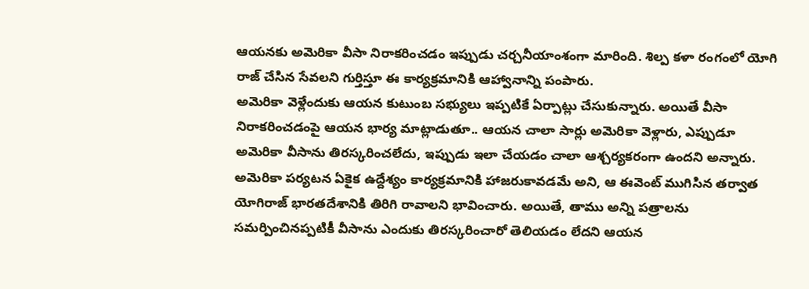ఆయనకు అమెరికా వీసా నిరాకరించడం ఇప్పుడు చర్చనీయాంశంగా మారింది. శిల్ప కళా రంగంలో యోగి రాజ్ చేసిన సేవలని గుర్తిస్తూ ఈ కార్యక్రమానికి ఆహ్వానాన్ని పంపారు.
అమెరికా వెళ్లేందుకు ఆయన కుటుంబ సభ్యులు ఇప్పటికే ఏర్పాట్లు చేసుకున్నారు. అయితే వీసా నిరాకరించడంపై ఆయన భార్య మాట్లాడుతూ.. ఆయన చాలా సార్లు అమెరికా వెళ్లారు, ఎప్పుడూ అమెరికా వీసాను తిరస్కరించలేదు, ఇప్పుడు ఇలా చేయడం చాలా ఆశ్చర్యకరంగా ఉందని అన్నారు. అమెరికా పర్యటన ఏకైక ఉద్దేశ్యం కార్యక్రమానికి హాజరుకావడమే అని, ఆ ఈవెంట్ ముగిసిన తర్వాత యోగిరాజ్ భారతదేశానికి తిరిగి రావాలని భావించారు. అయితే, తాము అన్ని పత్రాలను సమర్పించినప్పటికీ వీసాను ఎందుకు తిరస్కరించారో తెలియడం లేదని ఆయన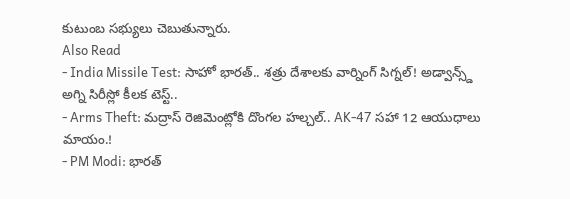కుటుంబ సభ్యులు చెబుతున్నారు.
Also Read
- India Missile Test: సాహో భారత్.. శత్రు దేశాలకు వార్నింగ్ సిగ్నల్! అడ్వాన్స్డ్ అగ్ని సిరీస్లో కీలక టెస్ట్..
- Arms Theft: మద్రాస్ రెజిమెంట్లోకి దొంగల హల్చల్.. AK-47 సహా 12 ఆయుధాలు మాయం.!
- PM Modi: భారత్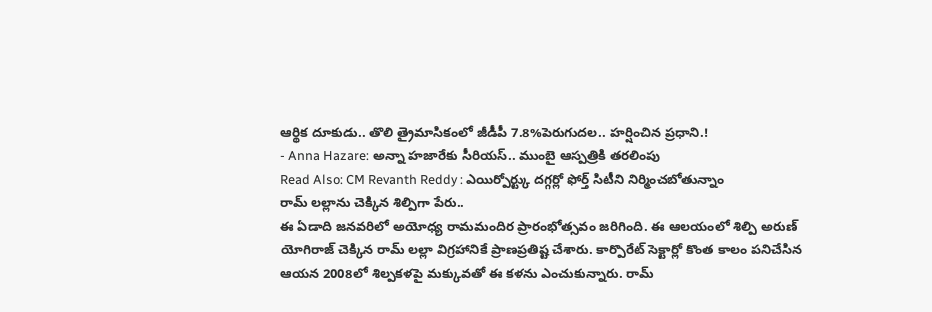ఆర్థిక దూకుడు.. తొలి త్రైమాసికంలో జీడీపీ 7.8%పెరుగుదల.. హర్షించిన ప్రధాని.!
- Anna Hazare: అన్నా హజారేకు సీరియస్.. ముంబై ఆస్పత్రికి తరలింపు
Read Also: CM Revanth Reddy : ఎయిర్పోర్ట్కు దగ్గర్లో ఫోర్త్ సిటీని నిర్మించబోతున్నాం
రామ్ లల్లాను చెక్కిన శిల్పిగా పేరు..
ఈ ఏడాది జనవరిలో అయోధ్య రామమందిర ప్రారంభోత్సవం జరిగింది. ఈ ఆలయంలో శిల్పి అరుణ్ యోగిరాజ్ చెక్కిన రామ్ లల్లా విగ్రహానికే ప్రాణప్రతిష్ట చేశారు. కార్పొరేట్ సెక్టార్లో కొంత కాలం పనిచేసిన ఆయన 2008లో శిల్పకళపై మక్కువతో ఈ కళను ఎంచుకున్నారు. రామ్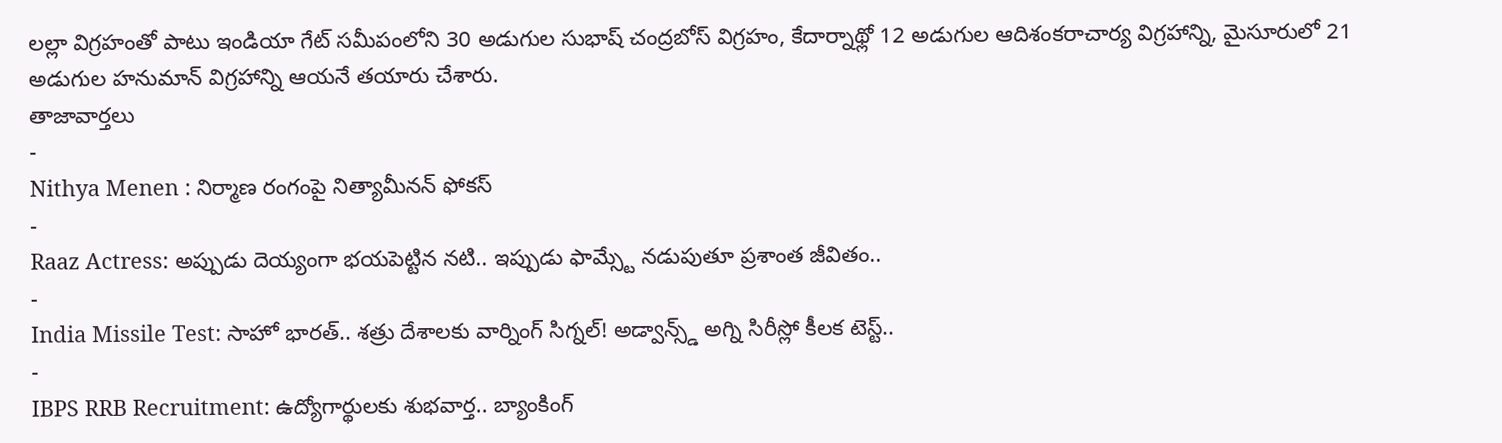లల్లా విగ్రహంతో పాటు ఇండియా గేట్ సమీపంలోని 30 అడుగుల సుభాష్ చంద్రబోస్ విగ్రహం, కేదార్నాథ్లో 12 అడుగుల ఆదిశంకరాచార్య విగ్రహాన్ని, మైసూరులో 21 అడుగుల హనుమాన్ విగ్రహాన్ని ఆయనే తయారు చేశారు.
తాజావార్తలు
-
Nithya Menen : నిర్మాణ రంగంపై నిత్యామీనన్ ఫోకస్
-
Raaz Actress: అప్పుడు దెయ్యంగా భయపెట్టిన నటి.. ఇప్పుడు ఫామ్స్టే నడుపుతూ ప్రశాంత జీవితం..
-
India Missile Test: సాహో భారత్.. శత్రు దేశాలకు వార్నింగ్ సిగ్నల్! అడ్వాన్స్డ్ అగ్ని సిరీస్లో కీలక టెస్ట్..
-
IBPS RRB Recruitment: ఉద్యోగార్థులకు శుభవార్త.. బ్యాంకింగ్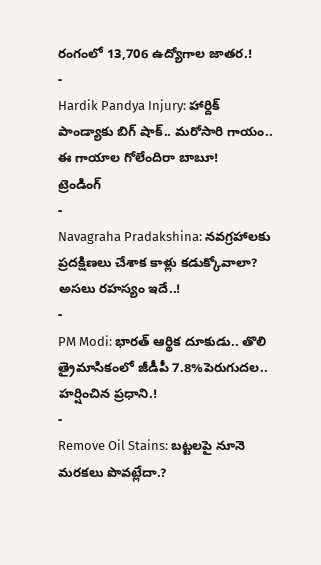రంగంలో 13,706 ఉద్యోగాల జాతర.!
-
Hardik Pandya Injury: హార్దిక్ పాండ్యాకు బిగ్ షాక్.. మరోసారి గాయం.. ఈ గాయాల గోలేందిరా బాబూ!
ట్రెండింగ్
-
Navagraha Pradakshina: నవగ్రహాలకు ప్రదక్షిణలు చేశాక కాళ్లు కడుక్కోవాలా? అసలు రహస్యం ఇదే..!
-
PM Modi: భారత్ ఆర్థిక దూకుడు.. తొలి త్రైమాసికంలో జీడీపీ 7.8%పెరుగుదల.. హర్షించిన ప్రధాని.!
-
Remove Oil Stains: బట్టలపై నూనె మరకలు పొవట్లేదా.?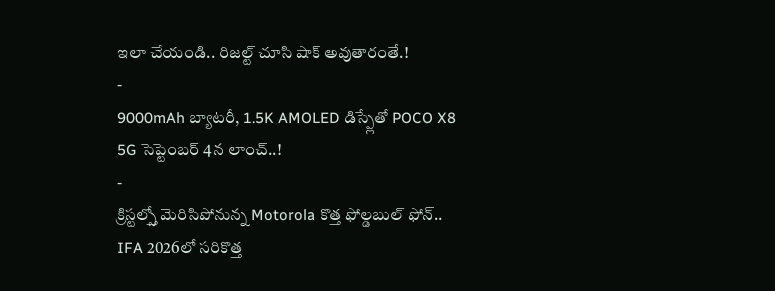ఇలా చేయండి.. రిజల్ట్ చూసి షాక్ అవుతారంతే.!
-
9000mAh బ్యాటరీ, 1.5K AMOLED డిస్ప్లేతో POCO X8 5G సెప్టెంబర్ 4న లాంచ్..!
-
క్రిస్టల్స్తో మెరిసిపోనున్న Motorola కొత్త ఫోల్డబుల్ ఫోన్.. IFA 2026లో సరికొత్త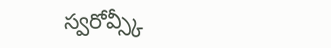స్వరోవ్స్కీ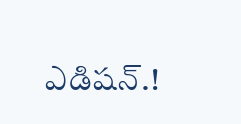ఎడిషన్.!